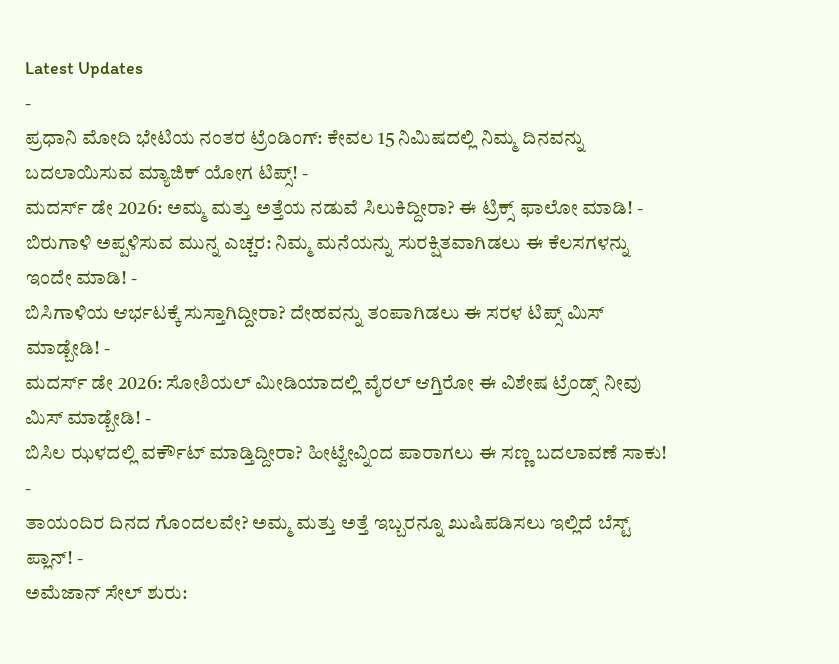Latest Updates
-
ಪ್ರಧಾನಿ ಮೋದಿ ಭೇಟಿಯ ನಂತರ ಟ್ರೆಂಡಿಂಗ್: ಕೇವಲ 15 ನಿಮಿಷದಲ್ಲಿ ನಿಮ್ಮ ದಿನವನ್ನು ಬದಲಾಯಿಸುವ ಮ್ಯಾಜಿಕ್ ಯೋಗ ಟಿಪ್ಸ್! -
ಮದರ್ಸ್ ಡೇ 2026: ಅಮ್ಮ ಮತ್ತು ಅತ್ತೆಯ ನಡುವೆ ಸಿಲುಕಿದ್ದೀರಾ? ಈ ಟ್ರಿಕ್ಸ್ ಫಾಲೋ ಮಾಡಿ! -
ಬಿರುಗಾಳಿ ಅಪ್ಪಳಿಸುವ ಮುನ್ನ ಎಚ್ಚರ: ನಿಮ್ಮ ಮನೆಯನ್ನು ಸುರಕ್ಷಿತವಾಗಿಡಲು ಈ ಕೆಲಸಗಳನ್ನು ಇಂದೇ ಮಾಡಿ! -
ಬಿಸಿಗಾಳಿಯ ಆರ್ಭಟಕ್ಕೆ ಸುಸ್ತಾಗಿದ್ದೀರಾ? ದೇಹವನ್ನು ತಂಪಾಗಿಡಲು ಈ ಸರಳ ಟಿಪ್ಸ್ ಮಿಸ್ ಮಾಡ್ಬೇಡಿ! -
ಮದರ್ಸ್ ಡೇ 2026: ಸೋಶಿಯಲ್ ಮೀಡಿಯಾದಲ್ಲಿ ವೈರಲ್ ಆಗ್ತಿರೋ ಈ ವಿಶೇಷ ಟ್ರೆಂಡ್ಸ್ ನೀವು ಮಿಸ್ ಮಾಡ್ಬೇಡಿ! -
ಬಿಸಿಲ ಝಳದಲ್ಲಿ ವರ್ಕೌಟ್ ಮಾಡ್ತಿದ್ದೀರಾ? ಹೀಟ್ವೇವ್ನಿಂದ ಪಾರಾಗಲು ಈ ಸಣ್ಣ ಬದಲಾವಣೆ ಸಾಕು! -
ತಾಯಂದಿರ ದಿನದ ಗೊಂದಲವೇ? ಅಮ್ಮ ಮತ್ತು ಅತ್ತೆ ಇಬ್ಬರನ್ನೂ ಖುಷಿಪಡಿಸಲು ಇಲ್ಲಿದೆ ಬೆಸ್ಟ್ ಪ್ಲಾನ್! -
ಅಮೆಜಾನ್ ಸೇಲ್ ಶುರು: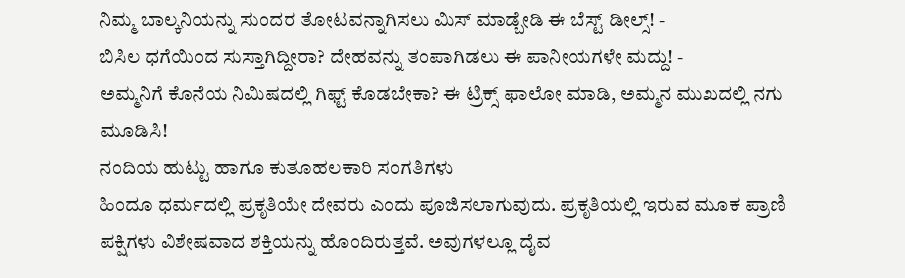ನಿಮ್ಮ ಬಾಲ್ಕನಿಯನ್ನು ಸುಂದರ ತೋಟವನ್ನಾಗಿಸಲು ಮಿಸ್ ಮಾಡ್ಬೇಡಿ ಈ ಬೆಸ್ಟ್ ಡೀಲ್ಸ್! -
ಬಿಸಿಲ ಧಗೆಯಿಂದ ಸುಸ್ತಾಗಿದ್ದೀರಾ? ದೇಹವನ್ನು ತಂಪಾಗಿಡಲು ಈ ಪಾನೀಯಗಳೇ ಮದ್ದು! -
ಅಮ್ಮನಿಗೆ ಕೊನೆಯ ನಿಮಿಷದಲ್ಲಿ ಗಿಫ್ಟ್ ಕೊಡಬೇಕಾ? ಈ ಟ್ರಿಕ್ಸ್ ಫಾಲೋ ಮಾಡಿ, ಅಮ್ಮನ ಮುಖದಲ್ಲಿ ನಗು ಮೂಡಿಸಿ!
ನಂದಿಯ ಹುಟ್ಟು ಹಾಗೂ ಕುತೂಹಲಕಾರಿ ಸಂಗತಿಗಳು
ಹಿಂದೂ ಧರ್ಮದಲ್ಲಿ ಪ್ರಕೃತಿಯೇ ದೇವರು ಎಂದು ಪೂಜಿಸಲಾಗುವುದು. ಪ್ರಕೃತಿಯಲ್ಲಿ ಇರುವ ಮೂಕ ಪ್ರಾಣಿ ಪಕ್ಷಿಗಳು ವಿಶೇಷವಾದ ಶಕ್ತಿಯನ್ನು ಹೊಂದಿರುತ್ತವೆ. ಅವುಗಳಲ್ಲೂ ದೈವ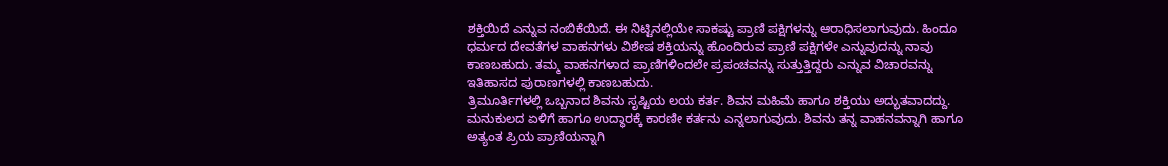ಶಕ್ತಿಯಿದೆ ಎನ್ನುವ ನಂಬಿಕೆಯಿದೆ. ಈ ನಿಟ್ಟಿನಲ್ಲಿಯೇ ಸಾಕಷ್ಟು ಪ್ರಾಣಿ ಪಕ್ಷಿಗಳನ್ನು ಆರಾಧಿಸಲಾಗುವುದು. ಹಿಂದೂ ಧರ್ಮದ ದೇವತೆಗಳ ವಾಹನಗಳು ವಿಶೇಷ ಶಕ್ತಿಯನ್ನು ಹೊಂದಿರುವ ಪ್ರಾಣಿ ಪಕ್ಷಿಗಳೇ ಎನ್ನುವುದನ್ನು ನಾವು ಕಾಣಬಹುದು. ತಮ್ಮ ವಾಹನಗಳಾದ ಪ್ರಾಣಿಗಳಿಂದಲೇ ಪ್ರಪಂಚವನ್ನು ಸುತ್ತುತ್ತಿದ್ದರು ಎನ್ನುವ ವಿಚಾರವನ್ನು ಇತಿಹಾಸದ ಪುರಾಣಗಳಲ್ಲಿ ಕಾಣಬಹುದು.
ತ್ರಿಮೂರ್ತಿಗಳಲ್ಲಿ ಒಬ್ಬನಾದ ಶಿವನು ಸೃಷ್ಟಿಯ ಲಯ ಕರ್ತ. ಶಿವನ ಮಹಿಮೆ ಹಾಗೂ ಶಕ್ತಿಯು ಅದ್ಭುತವಾದದ್ದು. ಮನುಕುಲದ ಏಳಿಗೆ ಹಾಗೂ ಉದ್ಧಾರಕ್ಕೆ ಕಾರಣೀ ಕರ್ತನು ಎನ್ನಲಾಗುವುದು. ಶಿವನು ತನ್ನ ವಾಹನವನ್ನಾಗಿ ಹಾಗೂ ಅತ್ಯಂತ ಪ್ರಿಯ ಪ್ರಾಣಿಯನ್ನಾಗಿ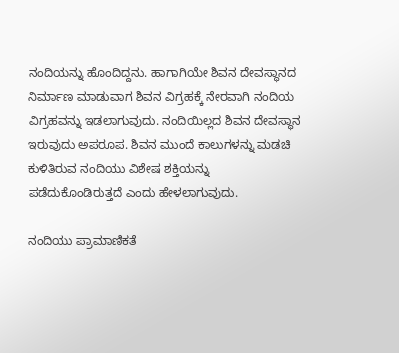ನಂದಿಯನ್ನು ಹೊಂದಿದ್ದನು. ಹಾಗಾಗಿಯೇ ಶಿವನ ದೇವಸ್ಥಾನದ ನಿರ್ಮಾಣ ಮಾಡುವಾಗ ಶಿವನ ವಿಗ್ರಹಕ್ಕೆ ನೇರವಾಗಿ ನಂದಿಯ ವಿಗ್ರಹವನ್ನು ಇಡಲಾಗುವುದು. ನಂದಿಯಿಲ್ಲದ ಶಿವನ ದೇವಸ್ಥಾನ ಇರುವುದು ಅಪರೂಪ. ಶಿವನ ಮುಂದೆ ಕಾಲುಗಳನ್ನು ಮಡಚಿ ಕುಳಿತಿರುವ ನಂದಿಯು ವಿಶೇಷ ಶಕ್ತಿಯನ್ನು ಪಡೆದುಕೊಂಡಿರುತ್ತದೆ ಎಂದು ಹೇಳಲಾಗುವುದು.

ನಂದಿಯು ಪ್ರಾಮಾಣಿಕತೆ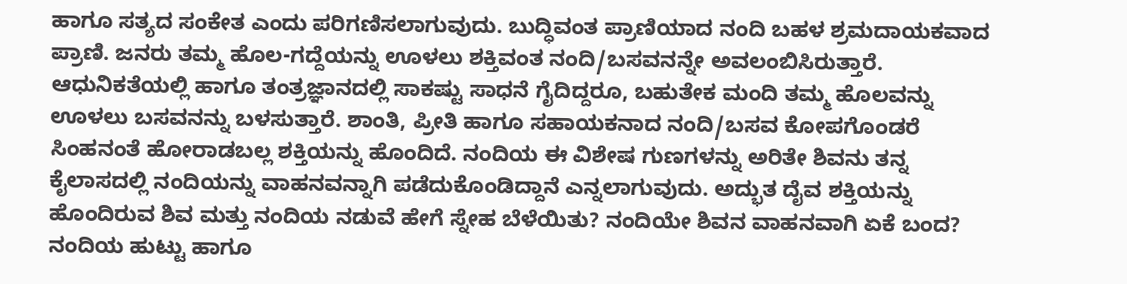ಹಾಗೂ ಸತ್ಯದ ಸಂಕೇತ ಎಂದು ಪರಿಗಣಿಸಲಾಗುವುದು. ಬುದ್ಧಿವಂತ ಪ್ರಾಣಿಯಾದ ನಂದಿ ಬಹಳ ಶ್ರಮದಾಯಕವಾದ ಪ್ರಾಣಿ. ಜನರು ತಮ್ಮ ಹೊಲ-ಗದ್ದೆಯನ್ನು ಊಳಲು ಶಕ್ತಿವಂತ ನಂದಿ/ಬಸವನನ್ನೇ ಅವಲಂಬಿಸಿರುತ್ತಾರೆ. ಆಧುನಿಕತೆಯಲ್ಲಿ ಹಾಗೂ ತಂತ್ರಜ್ಞಾನದಲ್ಲಿ ಸಾಕಷ್ಟು ಸಾಧನೆ ಗೈದಿದ್ದರೂ, ಬಹುತೇಕ ಮಂದಿ ತಮ್ಮ ಹೊಲವನ್ನು ಊಳಲು ಬಸವನನ್ನು ಬಳಸುತ್ತಾರೆ. ಶಾಂತಿ, ಪ್ರೀತಿ ಹಾಗೂ ಸಹಾಯಕನಾದ ನಂದಿ/ಬಸವ ಕೋಪಗೊಂಡರೆ ಸಿಂಹನಂತೆ ಹೋರಾಡಬಲ್ಲ ಶಕ್ತಿಯನ್ನು ಹೊಂದಿದೆ. ನಂದಿಯ ಈ ವಿಶೇಷ ಗುಣಗಳನ್ನು ಅರಿತೇ ಶಿವನು ತನ್ನ ಕೈಲಾಸದಲ್ಲಿ ನಂದಿಯನ್ನು ವಾಹನವನ್ನಾಗಿ ಪಡೆದುಕೊಂಡಿದ್ದಾನೆ ಎನ್ನಲಾಗುವುದು. ಅದ್ಭುತ ದೈವ ಶಕ್ತಿಯನ್ನು ಹೊಂದಿರುವ ಶಿವ ಮತ್ತು ನಂದಿಯ ನಡುವೆ ಹೇಗೆ ಸ್ನೇಹ ಬೆಳೆಯಿತು? ನಂದಿಯೇ ಶಿವನ ವಾಹನವಾಗಿ ಏಕೆ ಬಂದ? ನಂದಿಯ ಹುಟ್ಟು ಹಾಗೂ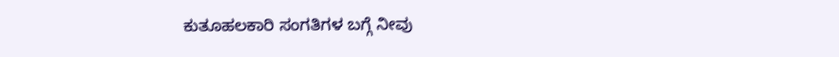ಕುತೂಹಲಕಾರಿ ಸಂಗತಿಗಳ ಬಗ್ಗೆ ನೀವು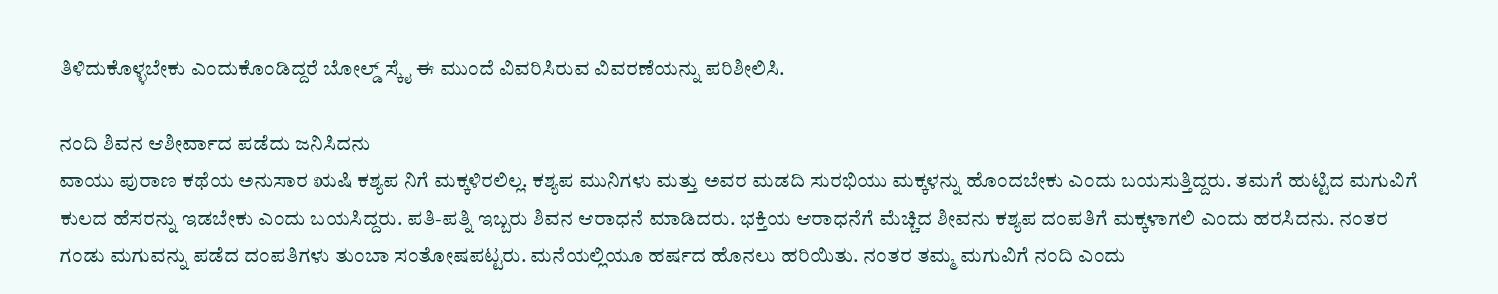ತಿಳಿದುಕೊಳ್ಳಬೇಕು ಎಂದುಕೊಂಡಿದ್ದರೆ ಬೋಲ್ಡ್ ಸ್ಕೈ ಈ ಮುಂದೆ ವಿವರಿಸಿರುವ ವಿವರಣೆಯನ್ನು ಪರಿಶೀಲಿಸಿ.

ನಂದಿ ಶಿವನ ಆಶೀರ್ವಾದ ಪಡೆದು ಜನಿಸಿದನು
ವಾಯು ಪುರಾಣ ಕಥೆಯ ಅನುಸಾರ ಋಷಿ ಕಶ್ಯಪ ನಿಗೆ ಮಕ್ಕಳಿರಲಿಲ್ಲ. ಕಶ್ಯಪ ಮುನಿಗಳು ಮತ್ತು ಅವರ ಮಡದಿ ಸುರಭಿಯು ಮಕ್ಕಳನ್ನು ಹೊಂದಬೇಕು ಎಂದು ಬಯಸುತ್ತಿದ್ದರು. ತಮಗೆ ಹುಟ್ಟಿದ ಮಗುವಿಗೆ ಕುಲದ ಹೆಸರನ್ನು ಇಡಬೇಕು ಎಂದು ಬಯಸಿದ್ದರು. ಪತಿ-ಪತ್ನಿ ಇಬ್ಬರು ಶಿವನ ಆರಾಧನೆ ಮಾಡಿದರು. ಭಕ್ತಿಯ ಆರಾಧನೆಗೆ ಮೆಚ್ಚಿದ ಶೀವನು ಕಶ್ಯಪ ದಂಪತಿಗೆ ಮಕ್ಕಳಾಗಲಿ ಎಂದು ಹರಸಿದನು. ನಂತರ ಗಂಡು ಮಗುವನ್ನು ಪಡೆದ ದಂಪತಿಗಳು ತುಂಬಾ ಸಂತೋಷಪಟ್ಟರು. ಮನೆಯಲ್ಲಿಯೂ ಹರ್ಷದ ಹೊನಲು ಹರಿಯಿತು. ನಂತರ ತಮ್ಮ ಮಗುವಿಗೆ ನಂದಿ ಎಂದು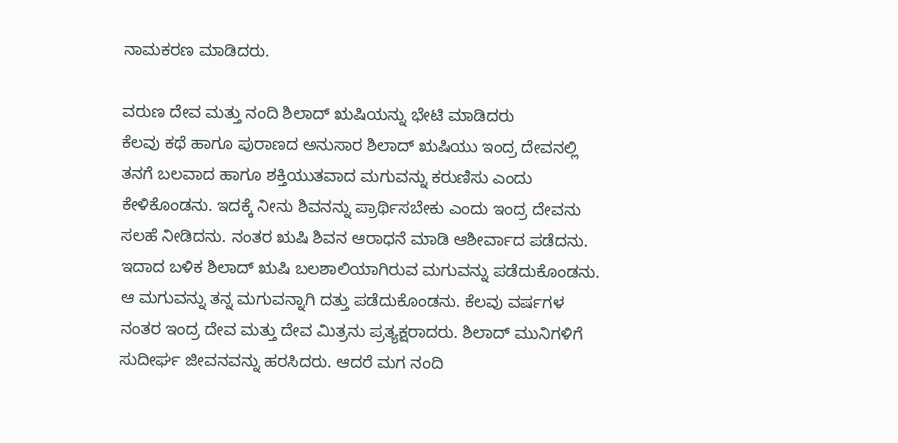ನಾಮಕರಣ ಮಾಡಿದರು.

ವರುಣ ದೇವ ಮತ್ತು ನಂದಿ ಶಿಲಾದ್ ಋಷಿಯನ್ನು ಭೇಟಿ ಮಾಡಿದರು
ಕೆಲವು ಕಥೆ ಹಾಗೂ ಪುರಾಣದ ಅನುಸಾರ ಶಿಲಾದ್ ಋಷಿಯು ಇಂದ್ರ ದೇವನಲ್ಲಿ ತನಗೆ ಬಲವಾದ ಹಾಗೂ ಶಕ್ತಿಯುತವಾದ ಮಗುವನ್ನು ಕರುಣಿಸು ಎಂದು ಕೇಳಿಕೊಂಡನು. ಇದಕ್ಕೆ ನೀನು ಶಿವನನ್ನು ಪ್ರಾರ್ಥಿಸಬೇಕು ಎಂದು ಇಂದ್ರ ದೇವನು ಸಲಹೆ ನೀಡಿದನು. ನಂತರ ಋಷಿ ಶಿವನ ಆರಾಧನೆ ಮಾಡಿ ಆಶೀರ್ವಾದ ಪಡೆದನು. ಇದಾದ ಬಳಿಕ ಶಿಲಾದ್ ಋಷಿ ಬಲಶಾಲಿಯಾಗಿರುವ ಮಗುವನ್ನು ಪಡೆದುಕೊಂಡನು. ಆ ಮಗುವನ್ನು ತನ್ನ ಮಗುವನ್ನಾಗಿ ದತ್ತು ಪಡೆದುಕೊಂಡನು. ಕೆಲವು ವರ್ಷಗಳ ನಂತರ ಇಂದ್ರ ದೇವ ಮತ್ತು ದೇವ ಮಿತ್ರನು ಪ್ರತ್ಯಕ್ಷರಾದರು. ಶಿಲಾದ್ ಮುನಿಗಳಿಗೆ ಸುದೀರ್ಘ ಜೀವನವನ್ನು ಹರಸಿದರು. ಆದರೆ ಮಗ ನಂದಿ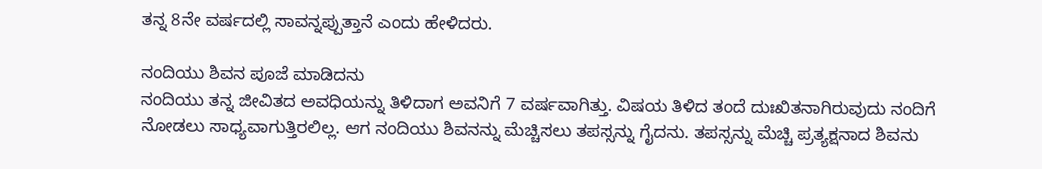ತನ್ನ 8ನೇ ವರ್ಷದಲ್ಲಿ ಸಾವನ್ನಪ್ಪುತ್ತಾನೆ ಎಂದು ಹೇಳಿದರು.

ನಂದಿಯು ಶಿವನ ಪೂಜೆ ಮಾಡಿದನು
ನಂದಿಯು ತನ್ನ ಜೀವಿತದ ಅವಧಿಯನ್ನು ತಿಳಿದಾಗ ಅವನಿಗೆ 7 ವರ್ಷವಾಗಿತ್ತು. ವಿಷಯ ತಿಳಿದ ತಂದೆ ದುಃಖಿತನಾಗಿರುವುದು ನಂದಿಗೆ ನೋಡಲು ಸಾಧ್ಯವಾಗುತ್ತಿರಲಿಲ್ಲ. ಆಗ ನಂದಿಯು ಶಿವನನ್ನು ಮೆಚ್ಚಿಸಲು ತಪಸ್ಸನ್ನು ಗೈದನು. ತಪಸ್ಸನ್ನು ಮೆಚ್ಚಿ ಪ್ರತ್ಯಕ್ಷನಾದ ಶಿವನು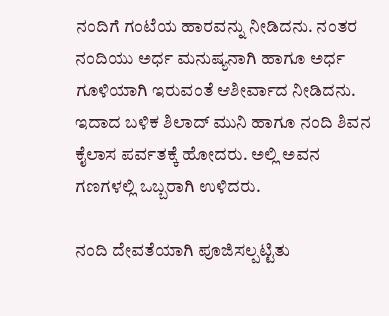ನಂದಿಗೆ ಗಂಟೆಯ ಹಾರವನ್ನು ನೀಡಿದನು. ನಂತರ ನಂದಿಯು ಅರ್ಧ ಮನುಷ್ಯನಾಗಿ ಹಾಗೂ ಅರ್ಧ ಗೂಳಿಯಾಗಿ ಇರುವಂತೆ ಆಶೀರ್ವಾದ ನೀಡಿದನು. ಇದಾದ ಬಳಿಕ ಶಿಲಾದ್ ಮುನಿ ಹಾಗೂ ನಂದಿ ಶಿವನ ಕೈಲಾಸ ಪರ್ವತಕ್ಕೆ ಹೋದರು. ಅಲ್ಲಿ ಅವನ ಗಣಗಳಲ್ಲಿ ಒಬ್ಬರಾಗಿ ಉಳಿದರು.

ನಂದಿ ದೇವತೆಯಾಗಿ ಪೂಜಿಸಲ್ಪಟ್ಟಿತು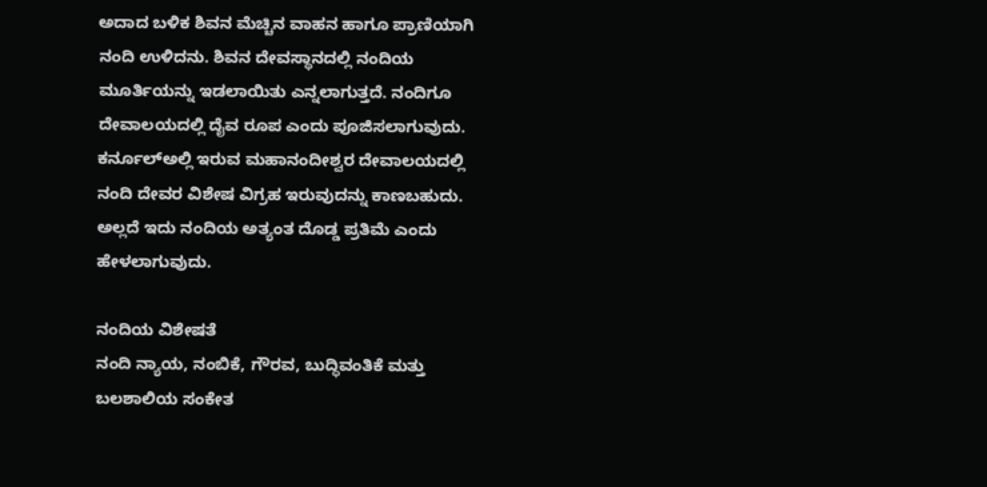ಅದಾದ ಬಳಿಕ ಶಿವನ ಮೆಚ್ಚಿನ ವಾಹನ ಹಾಗೂ ಪ್ರಾಣಿಯಾಗಿ ನಂದಿ ಉಳಿದನು. ಶಿವನ ದೇವಸ್ಥಾನದಲ್ಲಿ ನಂದಿಯ ಮೂರ್ತಿಯನ್ನು ಇಡಲಾಯಿತು ಎನ್ನಲಾಗುತ್ತದೆ. ನಂದಿಗೂ ದೇವಾಲಯದಲ್ಲಿ ದೈವ ರೂಪ ಎಂದು ಪೂಜಿಸಲಾಗುವುದು. ಕರ್ನೂಲ್ಅಲ್ಲಿ ಇರುವ ಮಹಾನಂದೀಶ್ವರ ದೇವಾಲಯದಲ್ಲಿ ನಂದಿ ದೇವರ ವಿಶೇಷ ವಿಗ್ರಹ ಇರುವುದನ್ನು ಕಾಣಬಹುದು. ಅಲ್ಲದೆ ಇದು ನಂದಿಯ ಅತ್ಯಂತ ದೊಡ್ಡ ಪ್ರತಿಮೆ ಎಂದು ಹೇಳಲಾಗುವುದು.

ನಂದಿಯ ವಿಶೇಷತೆ
ನಂದಿ ನ್ಯಾಯ, ನಂಬಿಕೆ, ಗೌರವ, ಬುದ್ಧಿವಂತಿಕೆ ಮತ್ತು ಬಲಶಾಲಿಯ ಸಂಕೇತ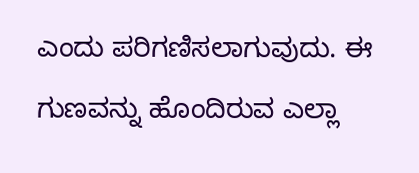ಎಂದು ಪರಿಗಣಿಸಲಾಗುವುದು. ಈ ಗುಣವನ್ನು ಹೊಂದಿರುವ ಎಲ್ಲಾ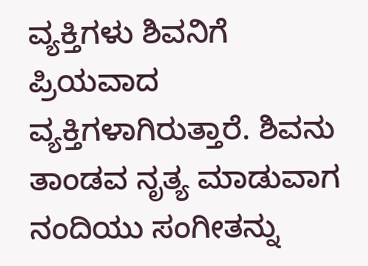ವ್ಯಕ್ತಿಗಳು ಶಿವನಿಗೆ ಪ್ರಿಯವಾದ ವ್ಯಕ್ತಿಗಳಾಗಿರುತ್ತಾರೆ. ಶಿವನು ತಾಂಡವ ನೃತ್ಯ ಮಾಡುವಾಗ ನಂದಿಯು ಸಂಗೀತನ್ನು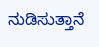ನುಡಿಸುತ್ತಾನೆ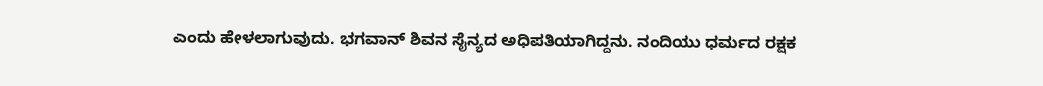ಎಂದು ಹೇಳಲಾಗುವುದು. ಭಗವಾನ್ ಶಿವನ ಸೈನ್ಯದ ಅಧಿಪತಿಯಾಗಿದ್ದನು. ನಂದಿಯು ಧರ್ಮದ ರಕ್ಷಕ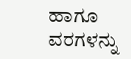ಹಾಗೂ ವರಗಳನ್ನು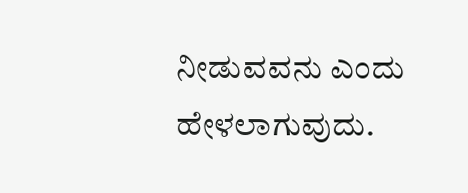ನೀಡುವವನು ಎಂದು ಹೇಳಲಾಗುವುದು.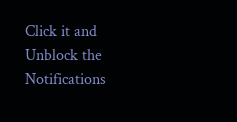Click it and Unblock the Notifications